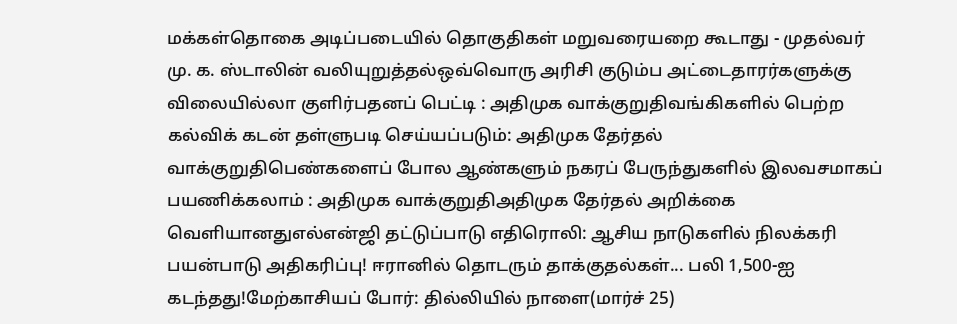மக்கள்தொகை அடிப்படையில் தொகுதிகள் மறுவரையறை கூடாது - முதல்வர் மு. க. ஸ்டாலின் வலியுறுத்தல்ஒவ்வொரு அரிசி குடும்ப அட்டைதாரர்களுக்கு விலையில்லா குளிர்பதனப் பெட்டி : அதிமுக வாக்குறுதிவங்கிகளில் பெற்ற கல்விக் கடன் தள்ளுபடி செய்யப்படும்: அதிமுக தேர்தல் வாக்குறுதிபெண்களைப் போல ஆண்களும் நகரப் பேருந்துகளில் இலவசமாகப் பயணிக்கலாம் : அதிமுக வாக்குறுதிஅதிமுக தேர்தல் அறிக்கை வெளியானதுஎல்என்ஜி தட்டுப்பாடு எதிரொலி: ஆசிய நாடுகளில் நிலக்கரி பயன்பாடு அதிகரிப்பு! ஈரானில் தொடரும் தாக்குதல்கள்... பலி 1,500-ஐ கடந்தது!மேற்காசியப் போர்: தில்லியில் நாளை(மார்ச் 25)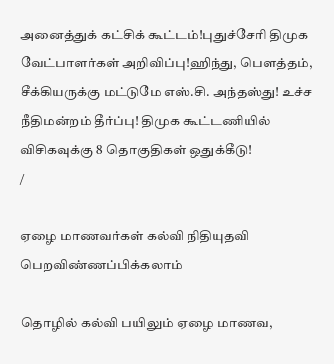அனைத்துக் கட்சிக் கூட்டம்!புதுச்சேரி திமுக வேட்பாளர்கள் அறிவிப்பு!ஹிந்து, பெளத்தம், சீக்கியருக்கு மட்டுமே எஸ்.சி. அந்தஸ்து! உச்ச நீதிமன்றம் தீர்ப்பு! திமுக கூட்டணியில் விசிகவுக்கு 8 தொகுதிகள் ஒதுக்கீடு!
/

ஏழை மாணவர்கள் கல்வி நிதியுதவி பெறவிண்ணப்பிக்கலாம்

தொழில் கல்வி பயிலும் ஏழை மாணவ,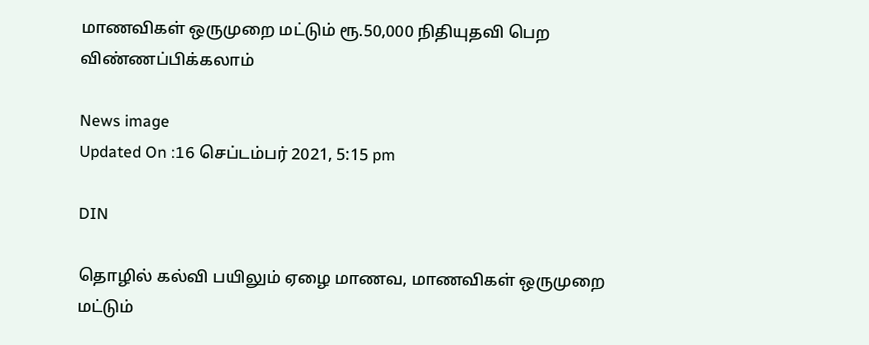மாணவிகள் ஒருமுறை மட்டும் ரூ.50,000 நிதியுதவி பெற விண்ணப்பிக்கலாம்

News image
Updated On :16 செப்டம்பர் 2021, 5:15 pm

DIN

தொழில் கல்வி பயிலும் ஏழை மாணவ, மாணவிகள் ஒருமுறை மட்டும்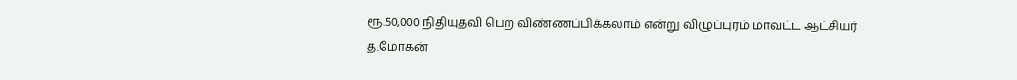ரூ.50,000 நிதியுதவி பெற விண்ணப்பிக்கலாம் என்று விழுப்புரம் மாவட்ட ஆட்சியர் த.மோகன்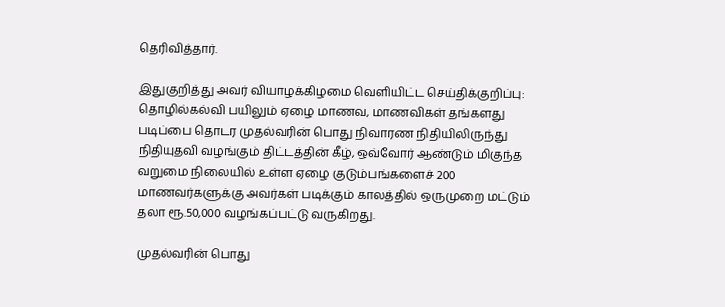தெரிவித்தார்.

இதுகுறித்து அவர் வியாழக்கிழமை வெளியிட்ட செய்திக்குறிப்பு: தொழில்கல்வி பயிலும் ஏழை மாணவ, மாணவிகள் தங்களது படிப்பை தொடர முதல்வரின் பொது நிவாரண நிதியிலிருந்து நிதியுதவி வழங்கும் திட்டத்தின் கீழ், ஒவ்வோர் ஆண்டும் மிகுந்த வறுமை நிலையில் உள்ள ஏழை குடும்பங்களைச் 200 மாணவர்களுக்கு அவர்கள் படிக்கும் காலத்தில் ஒருமுறை மட்டும் தலா ரூ.50,000 வழங்கப்பட்டு வருகிறது.

முதல்வரின் பொது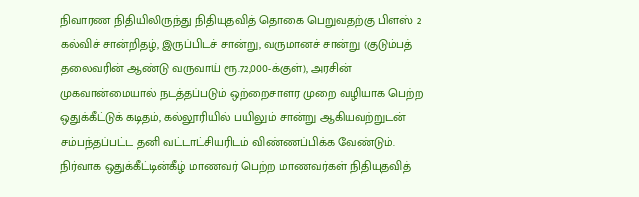நிவாரண நிதியிலிருந்து நிதியுதவித் தொகை பெறுவதற்கு பிளஸ் 2 கல்விச் சான்றிதழ், இருப்பிடச் சான்று, வருமானச் சான்று (குடும்பத் தலைவரின் ஆண்டு வருவாய் ரூ.72,000-க்குள்), அரசின் முகவான்மையால் நடத்தப்படும் ஒற்றைசாளர முறை வழியாக பெற்ற ஒதுக்கீட்டுக் கடிதம், கல்லூரியில் பயிலும் சான்று ஆகியவற்றுடன் சம்பந்தப்பட்ட தனி வட்டாட்சியரிடம் விண்ணப்பிக்க வேண்டும். நிர்வாக ஒதுக்கீட்டின்கீழ் மாணவர் பெற்ற மாணவர்கள் நிதியுதவித்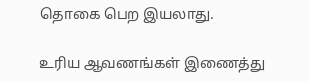தொகை பெற இயலாது.

உரிய ஆவணங்கள் இணைத்து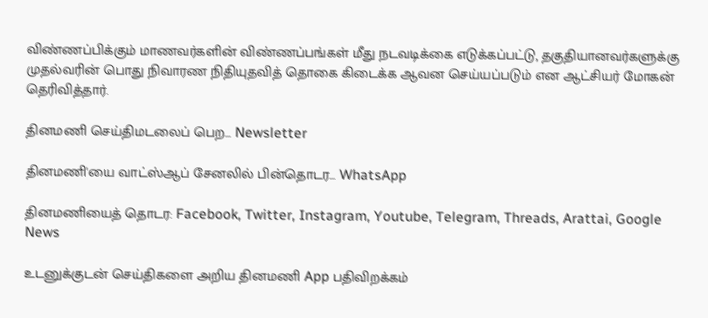விண்ணப்பிக்கும் மாணவர்களின் விண்ணப்பங்கள் மீது நடவடிக்கை எடுக்கப்பட்டு, தகுதியானவர்களுக்கு முதல்வரின் பொது நிவாரண நிதியுதவித் தொகை கிடைக்க ஆவன செய்யப்படும் என ஆட்சியர் மோகன் தெரிவித்தார்.

தினமணி செய்திமடலைப் பெற... Newsletter

தினமணி'யை வாட்ஸ்ஆப் சேனலில் பின்தொடர... WhatsApp

தினமணியைத் தொடர: Facebook, Twitter, Instagram, Youtube, Telegram, Threads, Arattai, Google News

உடனுக்குடன் செய்திகளை அறிய தினமணி App பதிவிறக்கம்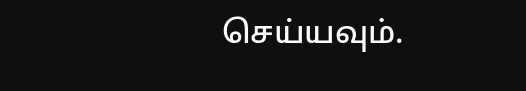செய்யவும்.